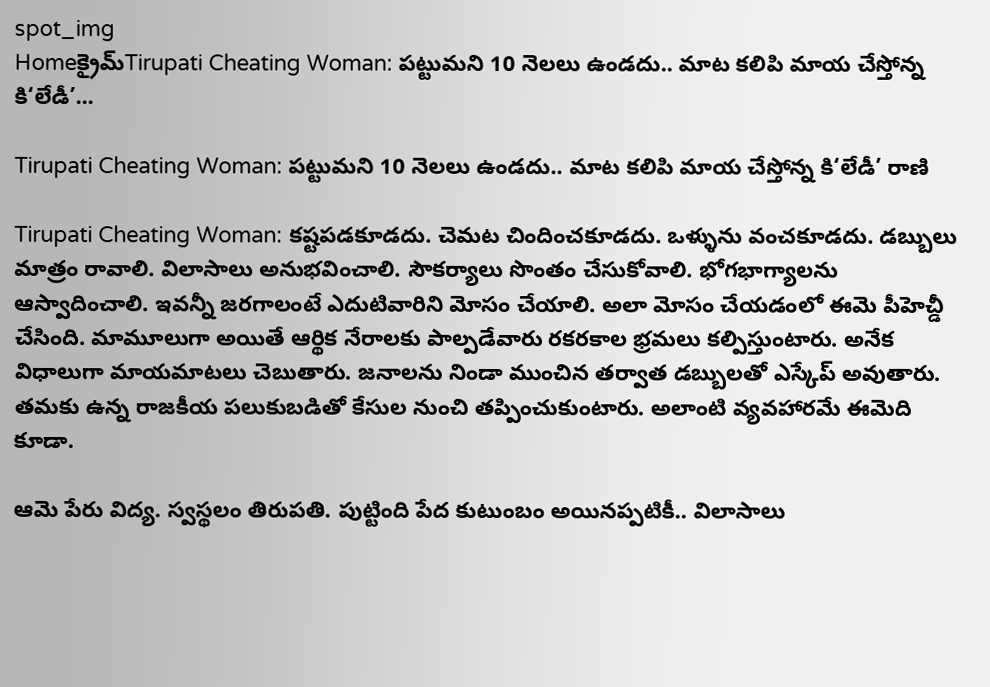spot_img
Homeక్రైమ్‌Tirupati Cheating Woman: పట్టుమని 10 నెలలు ఉండదు.. మాట కలిపి మాయ చేస్తోన్న కి‘లేడీ’...

Tirupati Cheating Woman: పట్టుమని 10 నెలలు ఉండదు.. మాట కలిపి మాయ చేస్తోన్న కి‘లేడీ’ రాణి

Tirupati Cheating Woman: కష్టపడకూడదు. చెమట చిందించకూడదు. ఒళ్ళును వంచకూడదు. డబ్బులు మాత్రం రావాలి. విలాసాలు అనుభవించాలి. సౌకర్యాలు సొంతం చేసుకోవాలి. భోగభాగ్యాలను ఆస్వాదించాలి. ఇవన్నీ జరగాలంటే ఎదుటివారిని మోసం చేయాలి. అలా మోసం చేయడంలో ఈమె పీహెచ్డీ చేసింది. మామూలుగా అయితే ఆర్థిక నేరాలకు పాల్పడేవారు రకరకాల భ్రమలు కల్పిస్తుంటారు. అనేక విధాలుగా మాయమాటలు చెబుతారు. జనాలను నిండా ముంచిన తర్వాత డబ్బులతో ఎస్కేప్ అవుతారు. తమకు ఉన్న రాజకీయ పలుకుబడితో కేసుల నుంచి తప్పించుకుంటారు. అలాంటి వ్యవహారమే ఈమెది కూడా.

ఆమె పేరు విద్య. స్వస్థలం తిరుపతి. పుట్టింది పేద కుటుంబం అయినప్పటికీ.. విలాసాలు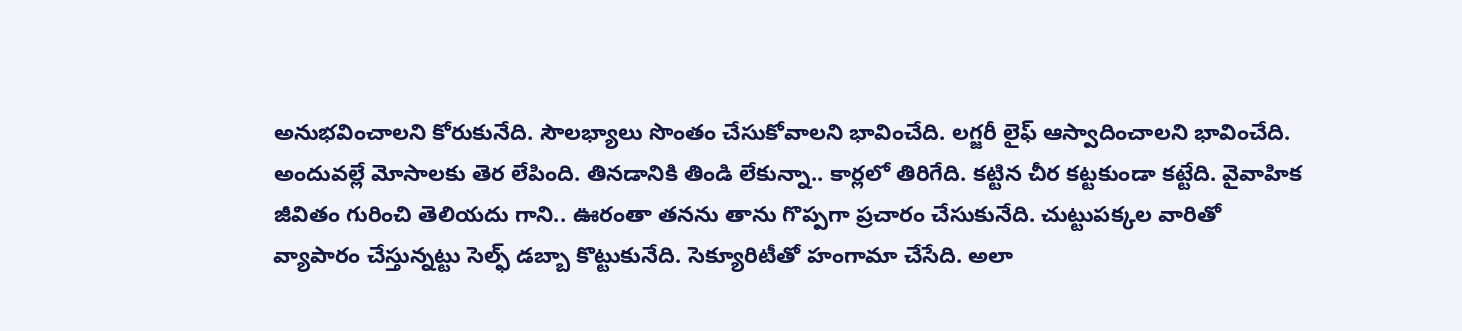అనుభవించాలని కోరుకునేది. సౌలభ్యాలు సొంతం చేసుకోవాలని భావించేది. లగ్జరీ లైఫ్ ఆస్వాదించాలని భావించేది. అందువల్లే మోసాలకు తెర లేపింది. తినడానికి తిండి లేకున్నా.. కార్లలో తిరిగేది. కట్టిన చీర కట్టకుండా కట్టేది. వైవాహిక జీవితం గురించి తెలియదు గాని.. ఊరంతా తనను తాను గొప్పగా ప్రచారం చేసుకునేది. చుట్టుపక్కల వారితో వ్యాపారం చేస్తున్నట్టు సెల్ఫ్ డబ్బా కొట్టుకునేది. సెక్యూరిటీతో హంగామా చేసేది. అలా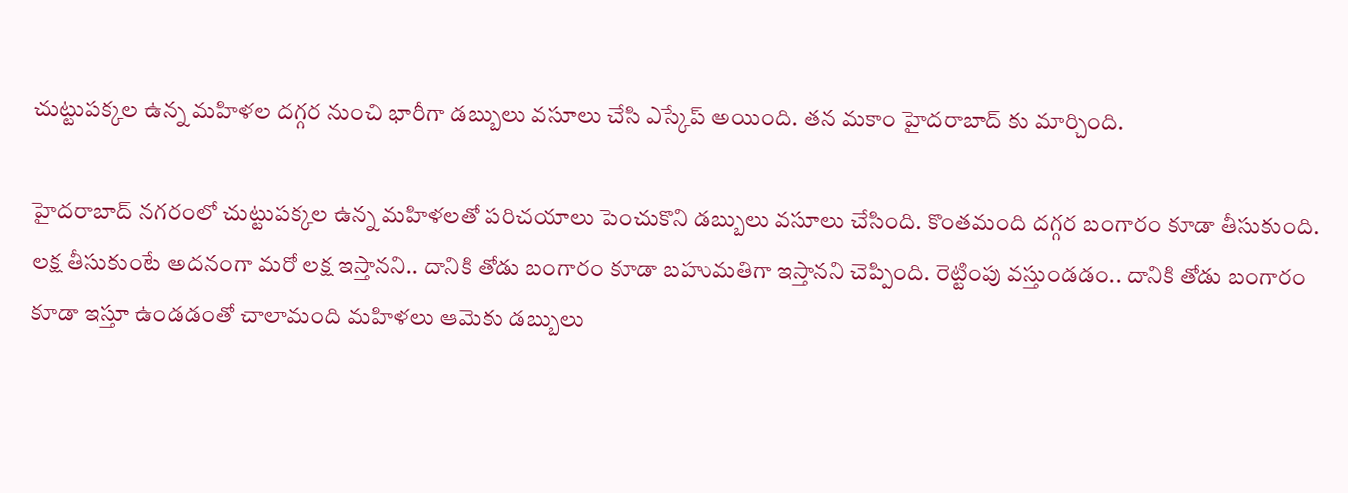చుట్టుపక్కల ఉన్న మహిళల దగ్గర నుంచి భారీగా డబ్బులు వసూలు చేసి ఎస్కేప్ అయింది. తన మకాం హైదరాబాద్ కు మార్చింది.

హైదరాబాద్ నగరంలో చుట్టుపక్కల ఉన్న మహిళలతో పరిచయాలు పెంచుకొని డబ్బులు వసూలు చేసింది. కొంతమంది దగ్గర బంగారం కూడా తీసుకుంది. లక్ష తీసుకుంటే అదనంగా మరో లక్ష ఇస్తానని.. దానికి తోడు బంగారం కూడా బహుమతిగా ఇస్తానని చెప్పింది. రెట్టింపు వస్తుండడం.. దానికి తోడు బంగారం కూడా ఇస్తూ ఉండడంతో చాలామంది మహిళలు ఆమెకు డబ్బులు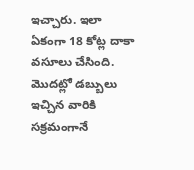ఇచ్చారు. ఇలా ఏకంగా 18 కోట్ల దాకా వసూలు చేసింది. మొదట్లో డబ్బులు ఇచ్చిన వారికి సక్రమంగానే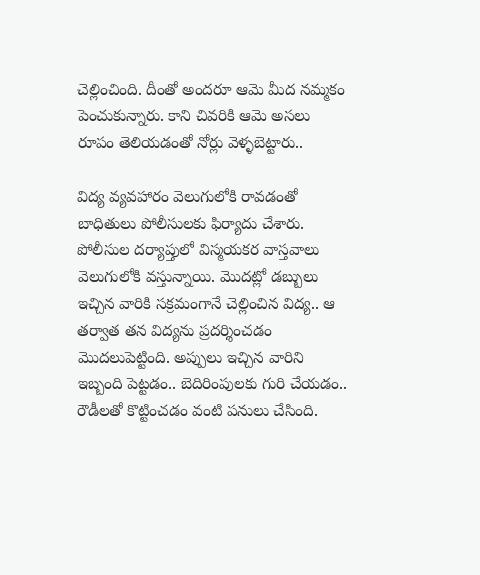చెల్లించింది. దీంతో అందరూ ఆమె మీద నమ్మకం పెంచుకున్నారు. కాని చివరికి ఆమె అసలు రూపం తెలియడంతో నోర్లు వెళ్ళబెట్టారు..

విద్య వ్యవహారం వెలుగులోకి రావడంతో బాధితులు పోలీసులకు ఫిర్యాదు చేశారు. పోలీసుల దర్యాప్తులో విస్మయకర వాస్తవాలు వెలుగులోకి వస్తున్నాయి. మొదట్లో డబ్బులు ఇచ్చిన వారికి సక్రమంగానే చెల్లించిన విద్య.. ఆ తర్వాత తన విద్యను ప్రదర్శించడం మొదలుపెట్టింది. అప్పులు ఇచ్చిన వారిని ఇబ్బంది పెట్టడం.. బెదిరింపులకు గురి చేయడం.. రౌడీలతో కొట్టించడం వంటి పనులు చేసింది.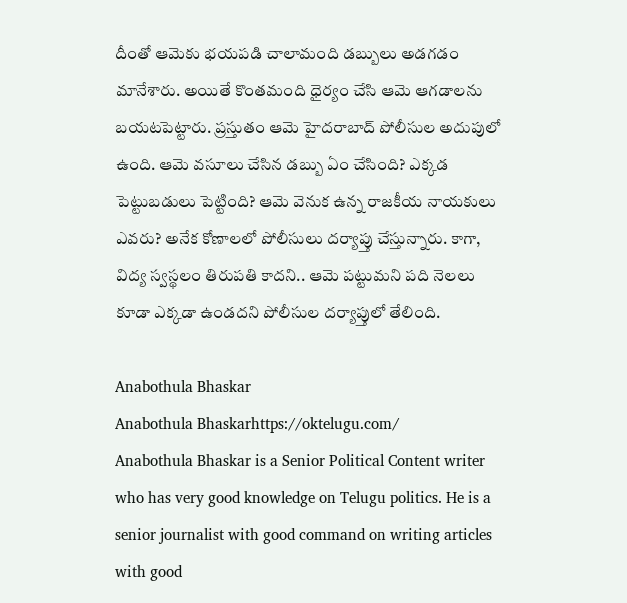దీంతో ఆమెకు భయపడి చాలామంది డబ్బులు అడగడం మానేశారు. అయితే కొంతమంది ధైర్యం చేసి ఆమె ఆగడాలను బయటపెట్టారు. ప్రస్తుతం ఆమె హైదరాబాద్ పోలీసుల అదుపులో ఉంది. ఆమె వసూలు చేసిన డబ్బు ఏం చేసింది? ఎక్కడ పెట్టుబడులు పెట్టింది? ఆమె వెనుక ఉన్న రాజకీయ నాయకులు ఎవరు? అనేక కోణాలలో పోలీసులు దర్యాప్తు చేస్తున్నారు. కాగా, విద్య స్వస్థలం తిరుపతి కాదని.. ఆమె పట్టుమని పది నెలలు కూడా ఎక్కడా ఉండదని పోలీసుల దర్యాప్తులో తేలింది.

Anabothula Bhaskar
Anabothula Bhaskarhttps://oktelugu.com/
Anabothula Bhaskar is a Senior Political Content writer who has very good knowledge on Telugu politics. He is a senior journalist with good command on writing articles with good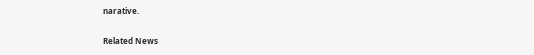narative.

Related News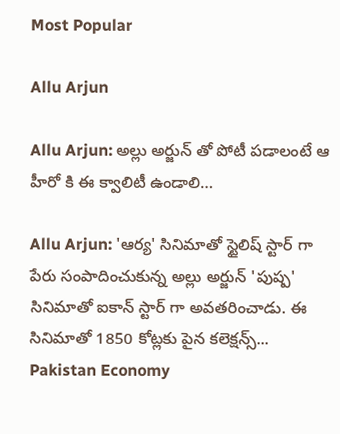Most Popular

Allu Arjun

Allu Arjun: అల్లు అర్జున్ తో పోటీ పడాలంటే ఆ హీరో కి ఈ క్వాలిటీ ఉండాలి…

Allu Arjun: 'ఆర్య' సినిమాతో స్టైలిష్ స్టార్ గా పేరు సంపాదించుకున్న అల్లు అర్జున్ 'పుష్ప' సినిమాతో ఐకాన్ స్టార్ గా అవతరించాడు. ఈ సినిమాతో 1850 కోట్లకు పైన కలెక్షన్స్...
Pakistan Economy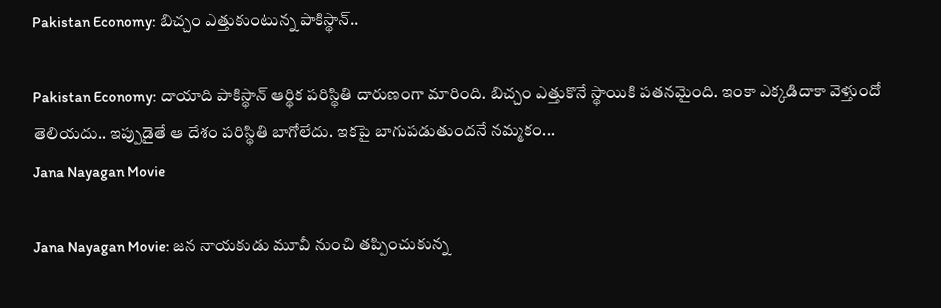Pakistan Economy: బిచ్చం ఎత్తుకుంటున్న పాకిస్థాన్..

Pakistan Economy: దాయాది పాకిస్థాన్ ఆర్థిక పరిస్థితి దారుణంగా మారింది. బిచ్చం ఎత్తుకొనే స్థాయికి పతనమైంది. ఇంకా ఎక్కడిదాకా వెళ్తుందో తెలియదు.. ఇప్పుడైతే ఆ దేశం పరిస్థితి బాగోలేదు. ఇకపై బాగుపడుతుందనే నమ్మకం...
Jana Nayagan Movie

Jana Nayagan Movie: జన నాయకుడు మూవీ నుంచి తప్పించుకున్న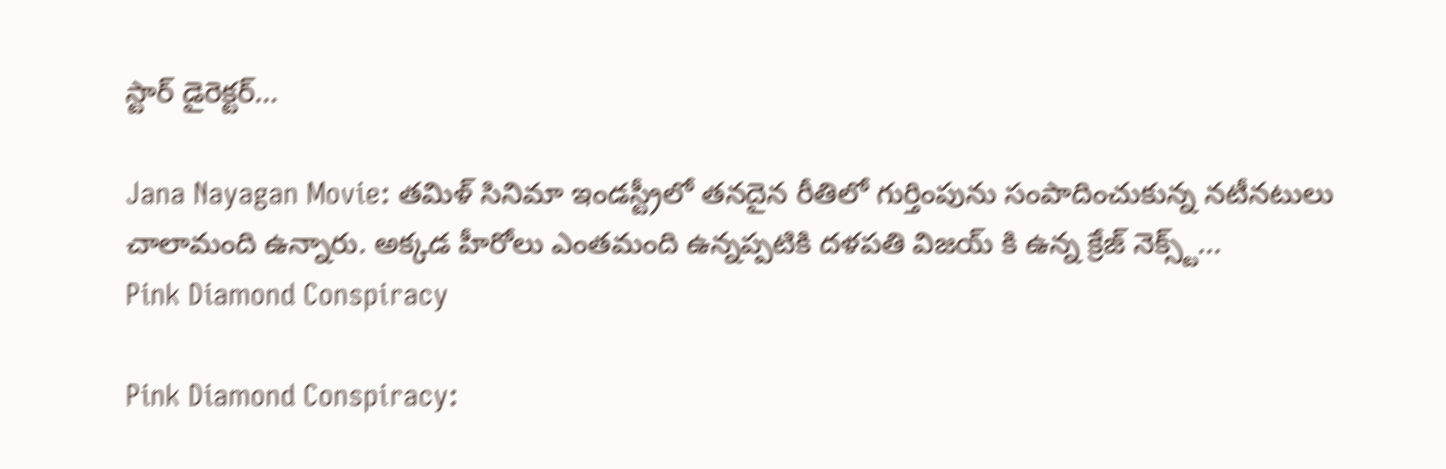స్టార్ డైరెక్టర్…

Jana Nayagan Movie: తమిళ్ సినిమా ఇండస్ట్రీలో తనదైన రీతిలో గుర్తింపును సంపాదించుకున్న నటీనటులు చాలామంది ఉన్నారు. అక్కడ హీరోలు ఎంతమంది ఉన్నప్పటికి దళపతి విజయ్ కి ఉన్న క్రేజ్ నెక్స్ట్...
Pink Diamond Conspiracy

Pink Diamond Conspiracy: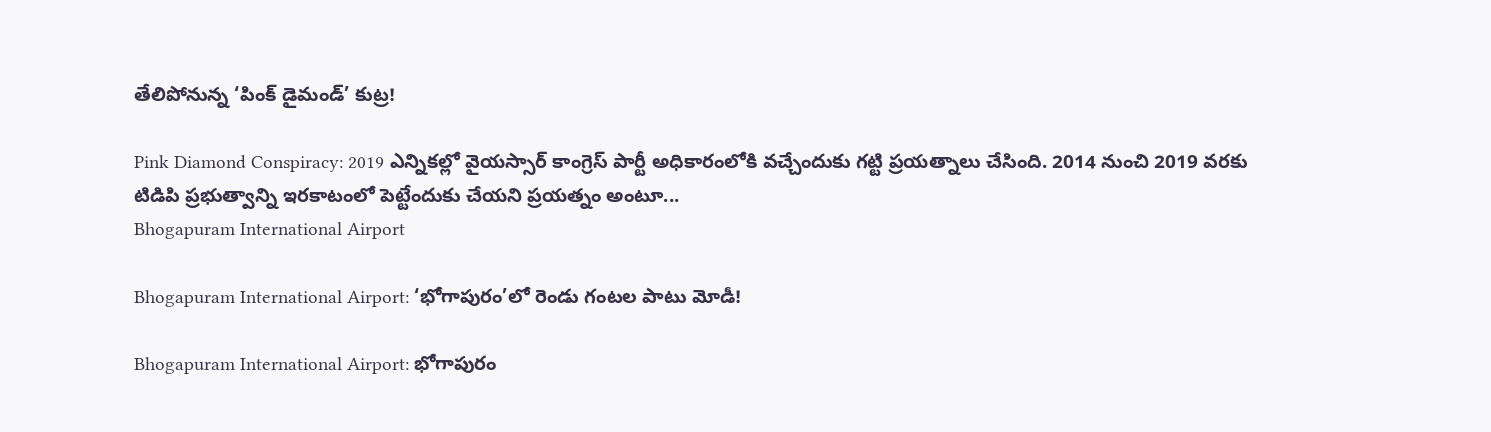తేలిపోనున్న ‘పింక్ డైమండ్’ కుట్ర!

Pink Diamond Conspiracy: 2019 ఎన్నికల్లో వైయస్సార్ కాంగ్రెస్ పార్టీ అధికారంలోకి వచ్చేందుకు గట్టి ప్రయత్నాలు చేసింది. 2014 నుంచి 2019 వరకు టిడిపి ప్రభుత్వాన్ని ఇరకాటంలో పెట్టేందుకు చేయని ప్రయత్నం అంటూ...
Bhogapuram International Airport

Bhogapuram International Airport: ‘భోగాపురం’లో రెండు గంటల పాటు మోడీ!

Bhogapuram International Airport: భోగాపురం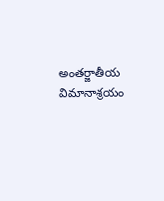అంతర్జాతీయ విమానాశ్రయం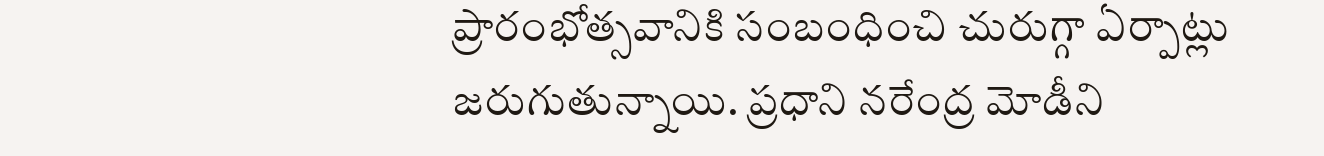ప్రారంభోత్సవానికి సంబంధించి చురుగ్గా ఏర్పాట్లు జరుగుతున్నాయి. ప్రధాని నరేంద్ర మోడీని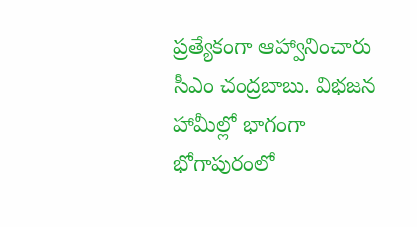ప్రత్యేకంగా ఆహ్వానించారు సీఎం చంద్రబాబు. విభజన హామీల్లో భాగంగా భోగాపురంలో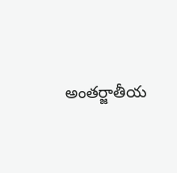అంతర్జాతీయ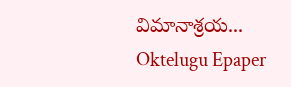విమానాశ్రయ...
Oktelugu Epaper